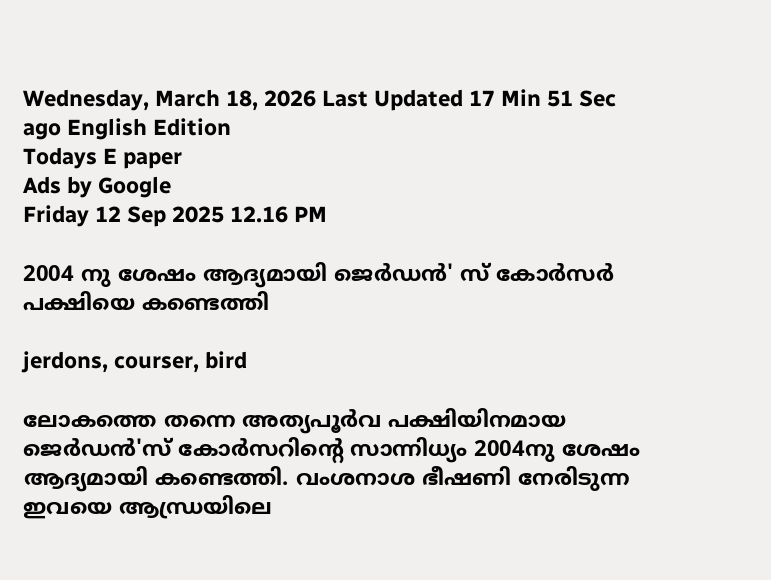Wednesday, March 18, 2026 Last Updated 17 Min 51 Sec ago English Edition
Todays E paper
Ads by Google
Friday 12 Sep 2025 12.16 PM

2004 നു ശേഷം ആദ്യമായി ജെര്‍ഡന്‍' സ് കോര്‍സര്‍ പക്ഷിയെ കണ്ടെത്തി

jerdons, courser, bird

ലോകത്തെ തന്നെ അത്യപൂര്‍വ പക്ഷിയിനമായ ജെര്‍ഡന്‍'സ് കോര്‍സറിന്റെ സാന്നിധ്യം 2004നു ശേഷം ആദ്യമായി കണ്ടെത്തി. വംശനാശ ഭീഷണി നേരിടുന്ന ഇവയെ ആന്ധ്രയിലെ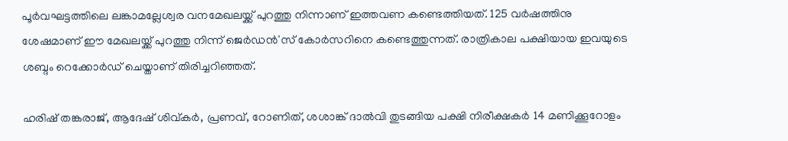പൂര്‍വഘട്ടത്തിലെ ലങ്കാമല്ലേശ്വര വനമേഖലയ്ക്ക് പുറത്തു നിന്നാണ് ഇത്തവണ കണ്ടെത്തിയത്. 125 വര്‍ഷത്തിനു ശേഷമാണ് ഈ മേഖലയ്ക്ക് പുറത്തു നിന്ന് ജെര്‍ഡന്‍'സ് കോര്‍സറിനെ കണ്ടെത്തുന്നത്. രാത്രികാല പക്ഷിയായ ഇവയുടെ ശബ്ദം റെക്കോര്‍ഡ് ചെയ്താണ് തിരിച്ചറിഞ്ഞത്.

ഹരിഷ് തങ്കരാജ്, ആദേഷ് ശിവ്കര്‍, പ്രണവ്, റോണിത്, ശശാങ്ക് ദാല്‍വി തുടങ്ങിയ പക്ഷി നിരീക്ഷകര്‍ 14 മണിക്കൂറോളം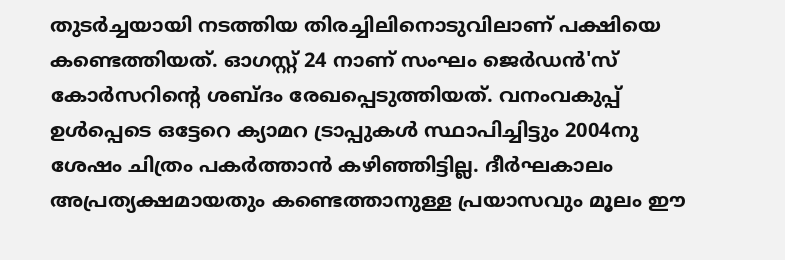തുടര്‍ച്ചയായി നടത്തിയ തിരച്ചിലിനൊടുവിലാണ് പക്ഷിയെ കണ്ടെത്തിയത്. ഓഗസ്റ്റ് 24 നാണ് സംഘം ജെര്‍ഡന്‍'സ് കോര്‍സറിന്റെ ശബ്ദം രേഖപ്പെടുത്തിയത്. വനംവകുപ്പ് ഉള്‍പ്പെടെ ഒട്ടേറെ ക്യാമറ ട്രാപ്പുകള്‍ സ്ഥാപിച്ചിട്ടും 2004നു ശേഷം ചിത്രം പകര്‍ത്താന്‍ കഴിഞ്ഞിട്ടില്ല. ദീര്‍ഘകാലം അപ്രത്യക്ഷമായതും കണ്ടെത്താനുള്ള പ്രയാസവും മൂലം ഈ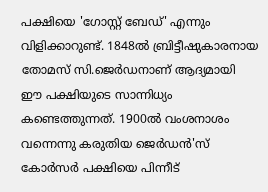പക്ഷിയെ 'ഗോസ്റ്റ് ബേഡ്' എന്നും വിളിക്കാറുണ്ട്. 1848ല്‍ ബ്രിട്ടീഷുകാരനായ തോമസ് സി.ജെര്‍ഡനാണ് ആദ്യമായി ഈ പക്ഷിയുടെ സാന്നിധ്യം കണ്ടെത്തുന്നത്. 1900ല്‍ വംശനാശം വന്നെന്നു കരുതിയ ജെര്‍ഡന്‍'സ് കോര്‍സര്‍ പക്ഷിയെ പിന്നീട്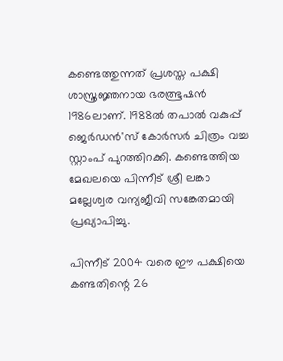കണ്ടെത്തുന്നത് പ്രശസ്ത പക്ഷി ശാസ്ത്രജ്ഞനായ ഭരത്ഭൂഷന്‍ 1986ലാണ്. 1988ല്‍ തപാല്‍ വകുപ്പ് ജെര്‍ഡന്‍'സ് കോര്‍സര്‍ ചിത്രം വച്ച സ്റ്റാംപ് പുറത്തിറക്കി. കണ്ടെത്തിയ മേഖലയെ പിന്നീട് ശ്രീ ലങ്കാ മല്ലേശ്വര വന്യജീവി സങ്കേതമായി പ്രഖ്യാപിച്ചു.

പിന്നീട് 2004 വരെ ഈ പക്ഷിയെ കണ്ടതിന്റെ 26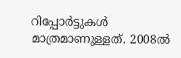റിപ്പോര്‍ട്ടുകള്‍ മാത്രമാണുള്ളത്. 2008ല്‍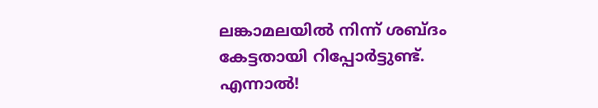ലങ്കാമലയില്‍ നിന്ന് ശബ്ദം കേട്ടതായി റിപ്പോര്‍ട്ടുണ്ട്. എന്നാല്‍!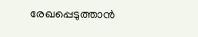രേഖപ്പെടുത്താന്‍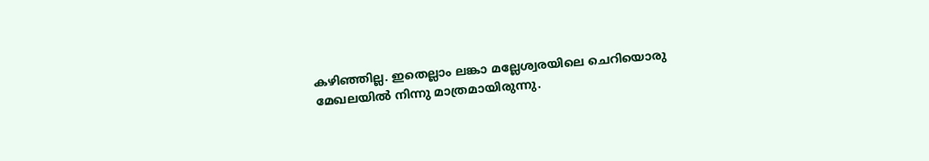കഴിഞ്ഞില്ല. ഇതെല്ലാം ലങ്കാ മല്ലേശ്വരയിലെ ചെറിയൊരു മേഖലയില്‍ നിന്നു മാത്രമായിരുന്നു.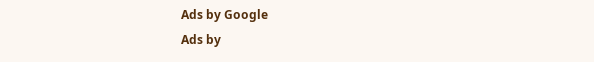Ads by Google
Ads by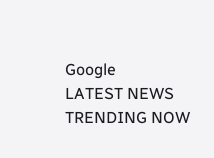Google
LATEST NEWS
TRENDING NOW